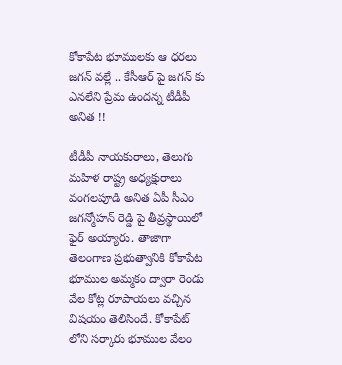కోకాపేట భూములకు ఆ ధరలు జగన్ వల్లే .. కేసీఆర్ పై జగన్ కు ఎనలేని ప్రేమ ఉందన్న టీడీపీ అనిత !!

టీడీపీ నాయకురాలు, తెలుగు మహిళ రాష్ట్ర అధ్యక్షురాలు వంగలపూడి అనిత ఏపీ సీఎం జగన్మోహన్ రెడ్డి పై తీవ్రస్థాయిలో ఫైర్ అయ్యారు. తాజాగా తెలంగాణ ప్రభుత్వానికి కోకాపేట భూముల అమ్మకం ద్వారా రెండు వేల కోట్ల రూపాయలు వచ్చిన విషయం తెలిసిందే. కోకాపేట్ లోని సర్కారు భూముల వేలం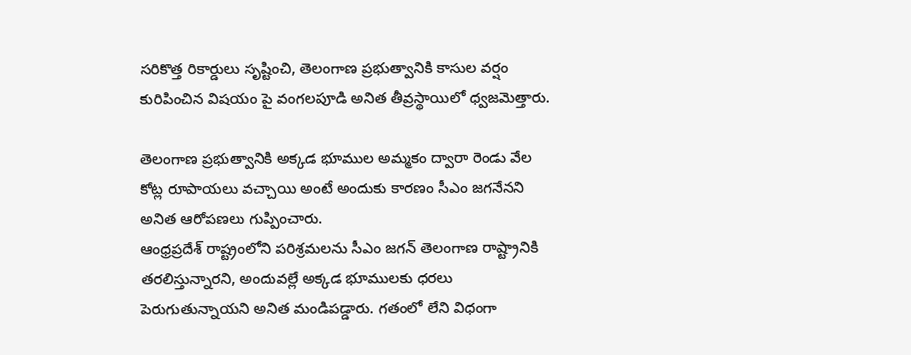సరికొత్త రికార్డులు సృష్టించి, తెలంగాణ ప్రభుత్వానికి కాసుల వర్షం కురిపించిన విషయం పై వంగలపూడి అనిత తీవ్రస్థాయిలో ధ్వజమెత్తారు.

తెలంగాణ ప్రభుత్వానికి అక్కడ భూముల అమ్మకం ద్వారా రెండు వేల కోట్ల రూపాయలు వచ్చాయి అంటే అందుకు కారణం సీఎం జగనేనని అనిత ఆరోపణలు గుప్పించారు.
ఆంధ్రప్రదేశ్ రాష్ట్రంలోని పరిశ్రమలను సీఎం జగన్ తెలంగాణ రాష్ట్రానికి తరలిస్తున్నారని, అందువల్లే అక్కడ భూములకు ధరలు పెరుగుతున్నాయని అనిత మండిపడ్డారు. గతంలో లేని విధంగా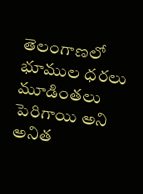తెలంగాణలో భూముల ధరలు మూడింతలు పెరిగాయి అని అనిత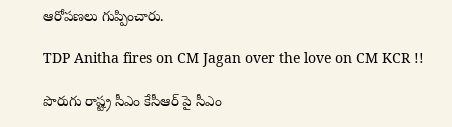ఆరోపణలు గుప్పించారు.

TDP Anitha fires on CM Jagan over the love on CM KCR !!

పొరుగు రాష్ట్ర సీఎం కేసీఆర్ పై సీఎం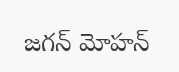జగన్ మోహన్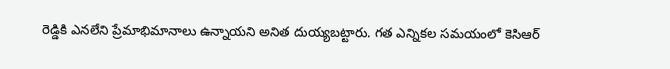రెడ్డికి ఎనలేని ప్రేమాభిమానాలు ఉన్నాయని అనిత దుయ్యబట్టారు. గత ఎన్నికల సమయంలో కెసిఆర్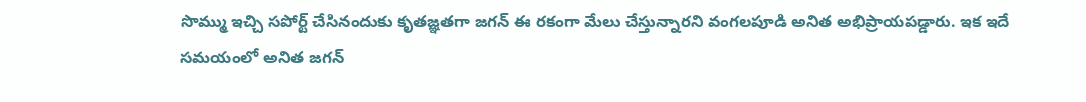సొమ్ము ఇచ్చి సపోర్ట్ చేసినందుకు కృతజ్ఞతగా జగన్ ఈ రకంగా మేలు చేస్తున్నారని వంగలపూడి అనిత అభిప్రాయపడ్డారు. ఇక ఇదే సమయంలో అనిత జగన్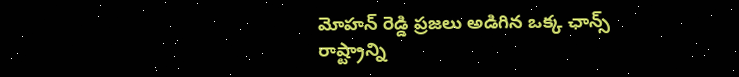మోహన్ రెడ్డి ప్రజలు అడిగిన ఒక్క ఛాన్స్ రాష్ట్రాన్ని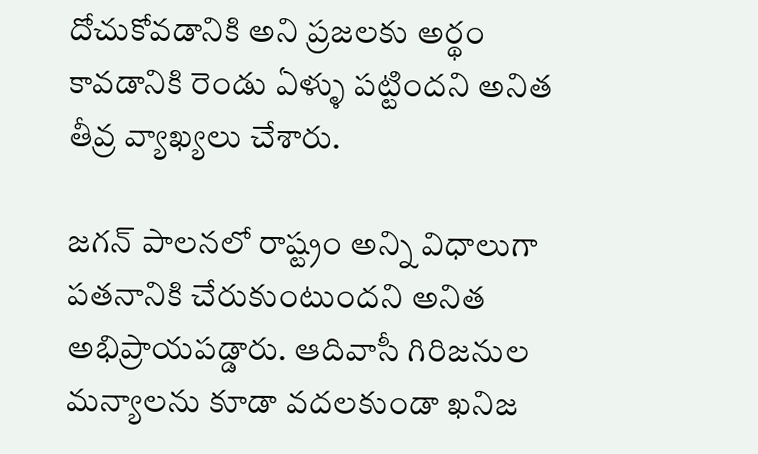దోచుకోవడానికి అని ప్రజలకు అర్థం కావడానికి రెండు ఏళ్ళు పట్టిందని అనిత తీవ్ర వ్యాఖ్యలు చేశారు.

జగన్ పాలనలో రాష్ట్రం అన్ని విధాలుగా పతనానికి చేరుకుంటుందని అనిత అభిప్రాయపడ్డారు. ఆదివాసీ గిరిజనుల మన్యాలను కూడా వదలకుండా ఖనిజ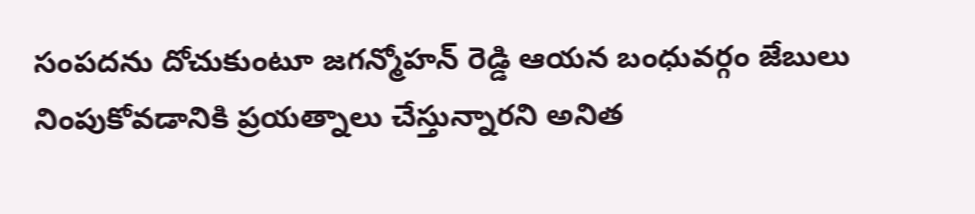సంపదను దోచుకుంటూ జగన్మోహన్ రెడ్డి ఆయన బంధువర్గం జేబులు నింపుకోవడానికి ప్రయత్నాలు చేస్తున్నారని అనిత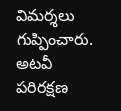విమర్శలు గుప్పించారు. అటవీ పరిరక్షణ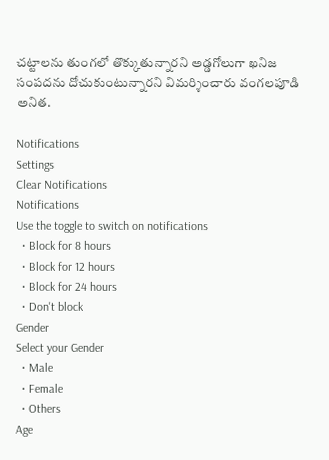చట్టాలను తుంగలో తొక్కుతున్నారని అడ్డగోలుగా ఖనిజ సంపదను దోచుకుంటున్నారని విమర్శించారు వంగలపూడి అనిత.

Notifications
Settings
Clear Notifications
Notifications
Use the toggle to switch on notifications
  • Block for 8 hours
  • Block for 12 hours
  • Block for 24 hours
  • Don't block
Gender
Select your Gender
  • Male
  • Female
  • Others
Age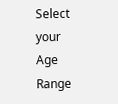Select your Age Range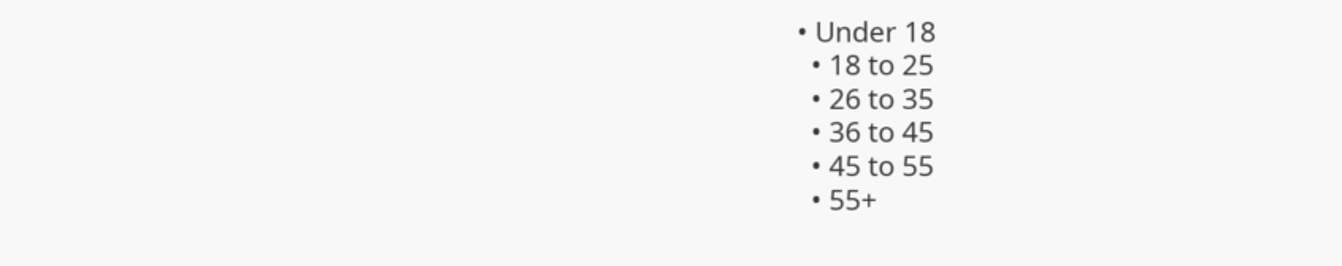• Under 18
  • 18 to 25
  • 26 to 35
  • 36 to 45
  • 45 to 55
  • 55+